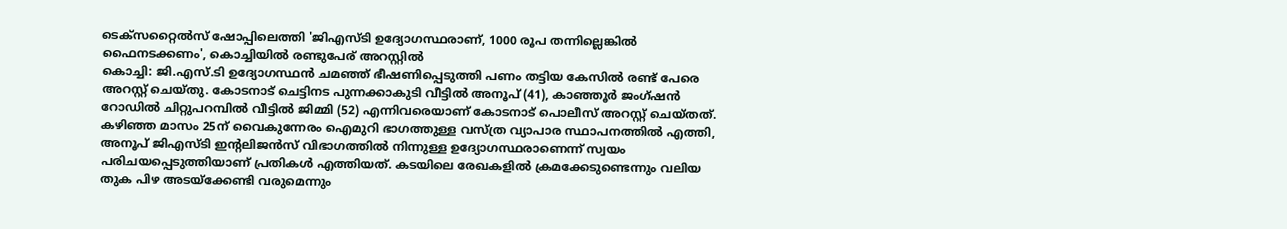ടെക്സറ്റൈൽസ് ഷോപ്പിലെത്തി 'ജിഎസ്ടി ഉദ്യോഗസ്ഥരാണ്, 1000 രൂപ തന്നില്ലെങ്കിൽ ഫൈനടക്കണം', കൊച്ചിയിൽ രണ്ടുപേര് അറസ്റ്റിൽ
കൊച്ചി: ജി.എസ്.ടി ഉദ്യോഗസ്ഥൻ ചമഞ്ഞ് ഭീഷണിപ്പെടുത്തി പണം തട്ടിയ കേസിൽ രണ്ട് പേരെ അറസ്റ്റ് ചെയ്തു. കോടനാട് ചെട്ടിനട പുന്നക്കാകുടി വീട്ടിൽ അനൂപ് (41), കാഞ്ഞൂർ ജംഗ്ഷൻ റോഡിൽ ചിറ്റുപറമ്പിൽ വീട്ടിൽ ജിമ്മി (52) എന്നിവരെയാണ് കോടനാട് പൊലീസ് അറസ്റ്റ് ചെയ്തത്. കഴിഞ്ഞ മാസം 25ന് വൈകുന്നേരം ഐമുറി ഭാഗത്തുള്ള വസ്ത്ര വ്യാപാര സ്ഥാപനത്തിൽ എത്തി, അനൂപ് ജിഎസ്ടി ഇന്റലിജൻസ് വിഭാഗത്തിൽ നിന്നുള്ള ഉദ്യോഗസ്ഥരാണെന്ന് സ്വയം പരിചയപ്പെടുത്തിയാണ് പ്രതികൾ എത്തിയത്. കടയിലെ രേഖകളിൽ ക്രമക്കേടുണ്ടെന്നും വലിയ തുക പിഴ അടയ്ക്കേണ്ടി വരുമെന്നും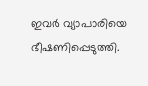ഇവർ വ്യാപാരിയെ ഭീഷണിപ്പെടുത്തി.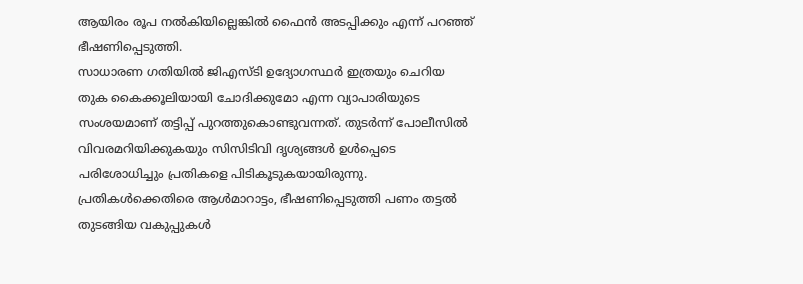ആയിരം രൂപ നൽകിയില്ലെങ്കിൽ ഫൈൻ അടപ്പിക്കും എന്ന് പറഞ്ഞ് ഭീഷണിപ്പെടുത്തി.
സാധാരണ ഗതിയിൽ ജിഎസ്ടി ഉദ്യോഗസ്ഥർ ഇത്രയും ചെറിയ തുക കൈക്കൂലിയായി ചോദിക്കുമോ എന്ന വ്യാപാരിയുടെ സംശയമാണ് തട്ടിപ്പ് പുറത്തുകൊണ്ടുവന്നത്. തുടർന്ന് പോലീസിൽ വിവരമറിയിക്കുകയും സിസിടിവി ദൃശ്യങ്ങൾ ഉൾപ്പെടെ പരിശോധിച്ചും പ്രതികളെ പിടികൂടുകയായിരുന്നു. പ്രതികൾക്കെതിരെ ആൾമാറാട്ടം, ഭീഷണിപ്പെടുത്തി പണം തട്ടൽ തുടങ്ങിയ വകുപ്പുകൾ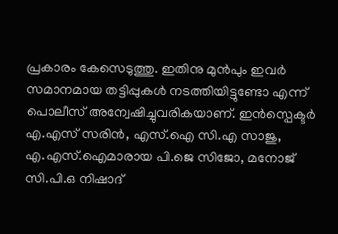പ്രകാരം കേസെടുത്തു. ഇതിനു മുൻപും ഇവർ സമാനമായ തട്ടിപ്പുകൾ നടത്തിയിട്ടുണ്ടോ എന്ന് പൊലീസ് അന്വേഷിച്ചുവരികയാണ്. ഇൻസ്പെക്ടർ എ.എസ് സരിൻ, എസ്.ഐ സി.എ സാജു, എ.എസ്.ഐമാരായ പി.ജെ സിജോ, മനോജ് സി.പി.ഒ നിഷാദ്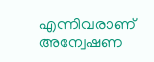എന്നിവരാണ് അന്വേഷണ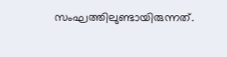സംഘത്തിലുണ്ടായിരുന്നത്.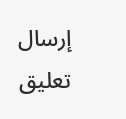إرسال تعليق